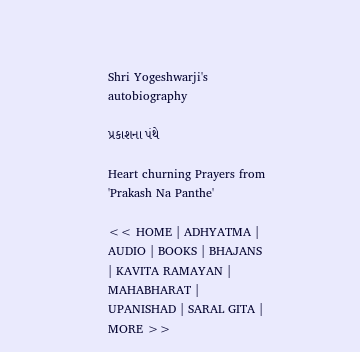Shri Yogeshwarji's autobiography

પ્રકાશના પંથે

Heart churning Prayers from 'Prakash Na Panthe'

<< HOME | ADHYATMA | AUDIO | BOOKS | BHAJANS | KAVITA RAMAYAN | MAHABHARAT | UPANISHAD | SARAL GITA | MORE >>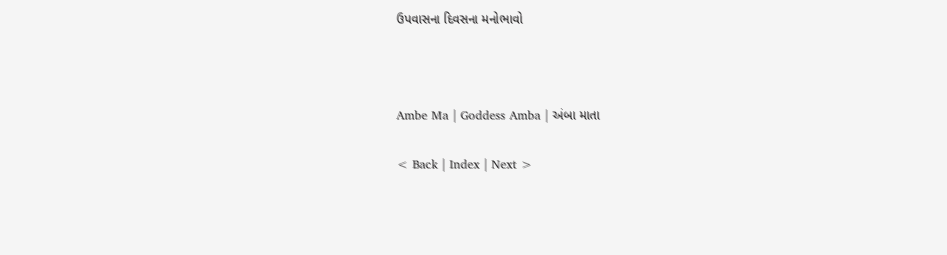ઉપવાસના દિવસના મનોભાવો



Ambe Ma | Goddess Amba | અંબા માતા

< Back | Index | Next >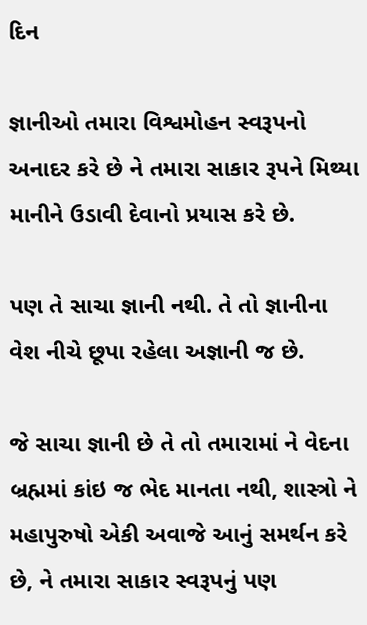દિન

જ્ઞાનીઓ તમારા વિશ્વમોહન સ્વરૂપનો અનાદર કરે છે ને તમારા સાકાર રૂપને મિથ્યા માનીને ઉડાવી દેવાનો પ્રયાસ કરે છે.

પણ તે સાચા જ્ઞાની નથી. તે તો જ્ઞાનીના વેશ નીચે છૂપા રહેલા અજ્ઞાની જ છે.

જે સાચા જ્ઞાની છે તે તો તમારામાં ને વેદના બ્રહ્મમાં કાંઇ જ ભેદ માનતા નથી, શાસ્ત્રો ને મહાપુરુષો એકી અવાજે આનું સમર્થન કરે છે, ને તમારા સાકાર સ્વરૂપનું પણ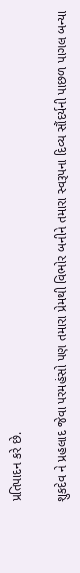પ્રતિપાદન કરે છે.

શુકદેવ ને પ્રહલાદ જેવા પરમહંસો પણ તમારા પ્રેમથી વિભોર બનીને તમારા સ્વરૂપના દિવ્ય સૌંદર્યની પાછળ પાગલ બન્યા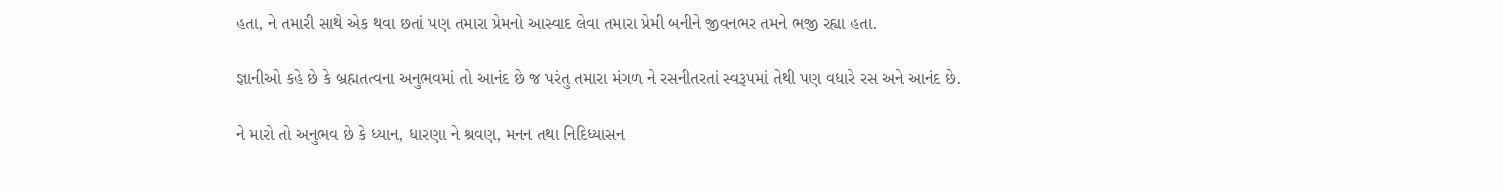હતા, ને તમારી સાથે એક થવા છતાં પણ તમારા પ્રેમનો આસ્વાદ લેવા તમારા પ્રેમી બનીને જીવનભર તમને ભજી રહ્યા હતા.

જ્ઞાનીઓ કહે છે કે બ્રહ્મતત્વના અનુભવમાં તો આનંદ છે જ પરંતુ તમારા મંગળ ને રસનીતરતાં સ્વરૂપમાં તેથી પણ વધારે રસ અને આનંદ છે.

ને મારો તો અનુભવ છે કે ધ્યાન, ધારણા ને શ્રવણ, મનન તથા નિદિધ્યાસન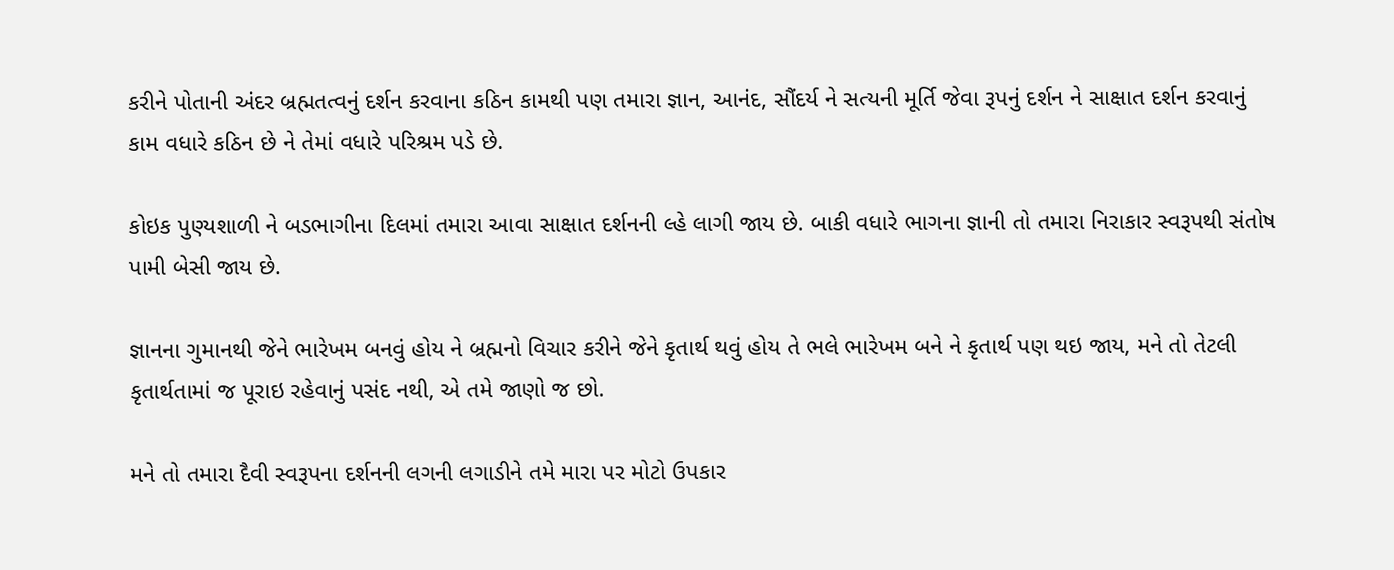કરીને પોતાની અંદર બ્રહ્મતત્વનું દર્શન કરવાના કઠિન કામથી પણ તમારા જ્ઞાન, આનંદ, સૌંદર્ય ને સત્યની મૂર્તિ જેવા રૂપનું દર્શન ને સાક્ષાત દર્શન કરવાનું કામ વધારે કઠિન છે ને તેમાં વધારે પરિશ્રમ પડે છે.

કોઇક પુણ્યશાળી ને બડભાગીના દિલમાં તમારા આવા સાક્ષાત દર્શનની લ્હે લાગી જાય છે. બાકી વધારે ભાગના જ્ઞાની તો તમારા નિરાકાર સ્વરૂપથી સંતોષ પામી બેસી જાય છે.

જ્ઞાનના ગુમાનથી જેને ભારેખમ બનવું હોય ને બ્રહ્મનો વિચાર કરીને જેને કૃતાર્થ થવું હોય તે ભલે ભારેખમ બને ને કૃતાર્થ પણ થઇ જાય, મને તો તેટલી કૃતાર્થતામાં જ પૂરાઇ રહેવાનું પસંદ નથી, એ તમે જાણો જ છો.

મને તો તમારા દૈવી સ્વરૂપના દર્શનની લગની લગાડીને તમે મારા પર મોટો ઉપકાર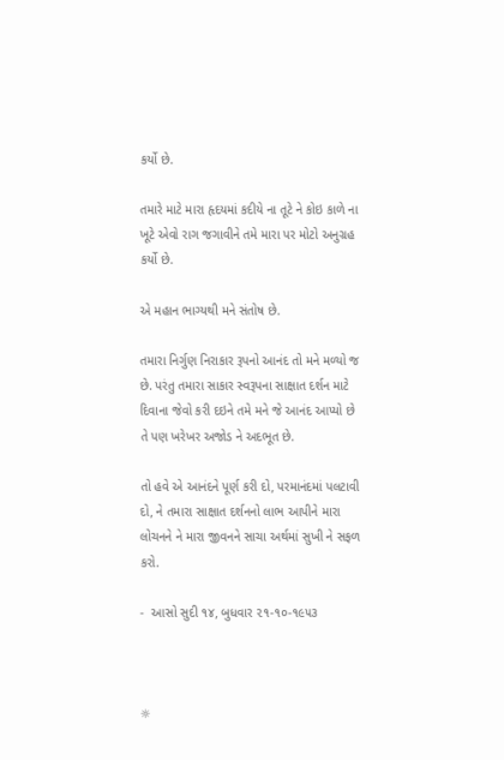કર્યો છે.

તમારે માટે મારા હૃદયમાં કદીયે ના તૂટે ને કોઇ કાળે ના ખૂટે એવો રાગ જગાવીને તમે મારા પર મોટો અનુગ્રહ કર્યો છે.

એ મહાન ભાગ્યથી મને સંતોષ છે.

તમારા નિર્ગુણ નિરાકાર રૂપનો આનંદ તો મને મળ્યો જ છે. પરંતુ તમારા સાકાર સ્વરૂપના સાક્ષાત દર્શન માટે દિવાના જેવો કરી દઇને તમે મને જે આનંદ આપ્યો છે તે પણ ખરેખર અજોડ ને અદભૂત છે.

તો હવે એ આનંદને પૂર્ણ કરી દો, પરમાનંદમાં પલટાવી દો, ને તમારા સાક્ષાત દર્શનનો લાભ આપીને મારા લોચનને ને મારા જીવનને સાચા અર્થમાં સુખી ને સફળ કરો.

-  આસો સુદી ૧૪, બુધવાર ૨૧-૧૦-૧૯૫૩



☼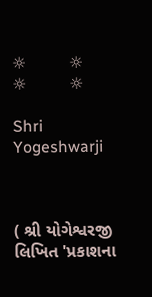☼         ☼         ☼         ☼

Shri Yogeshwarji



( શ્રી યોગેશ્વરજી લિખિત 'પ્રકાશના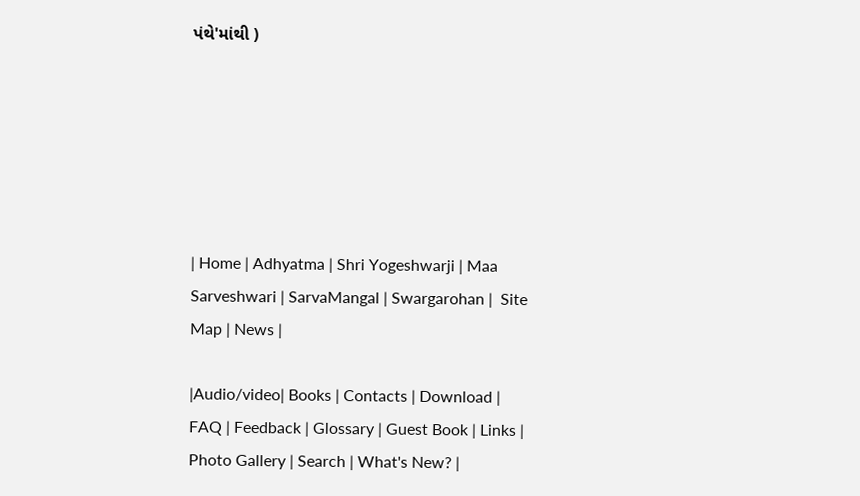પંથે'માંથી )






| Home | Adhyatma | Shri Yogeshwarji | Maa Sarveshwari | SarvaMangal | Swargarohan |  Site Map | News |

|Audio/video| Books | Contacts | Download | FAQ | Feedback | Glossary | Guest Book | Links | Photo Gallery | Search | What's New? |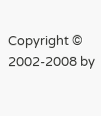Copyright © 2002-2008 by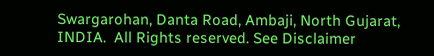Swargarohan, Danta Road, Ambaji, North Gujarat, INDIA.  All Rights reserved. See Disclaimer